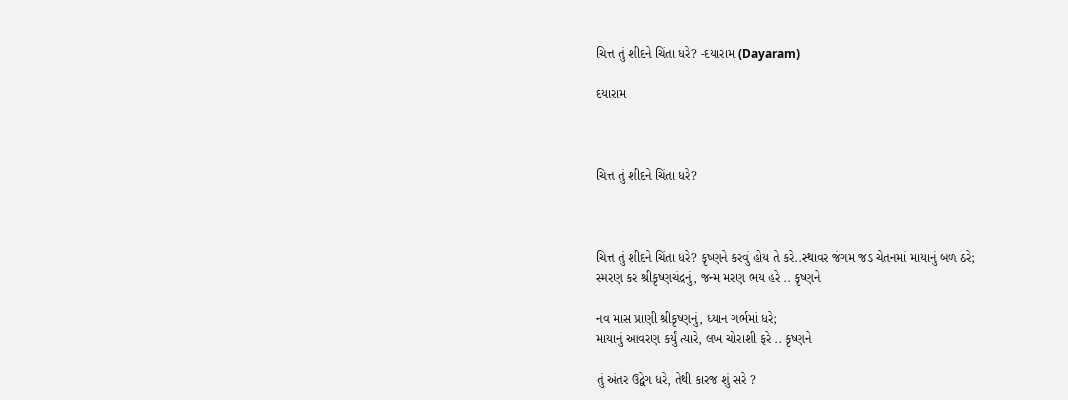ચિત્ત તું શીદને ચિંતા ધરે? -દયારામ (Dayaram)

દયારામ



ચિત્ત તું શીદને ચિંતા ધરે?



ચિત્ત તું શીદને ચિંતા ધરે? કૃષ્ણને કરવું હોય તે કરે..સ્થાવર જંગમ જડ ચેતનમાં માયાનું બળ ઠરે;
સ્મરણ કર શ્રીકૃષ્ણચંદ્રનું, જન્મ મરણ ભય હરે .. કૃષ્ણને

નવ માસ પ્રાણી શ્રીકૃષ્ણનું, ધ્યાન ગર્ભમાં ધરે;
માયાનું આવરણ કર્યું ત્યારે, લખ ચોરાશી ફરે .. કૃષ્ણને

તું અંતર ઉદ્વેગ ધરે, તેથી કારજ શું સરે ?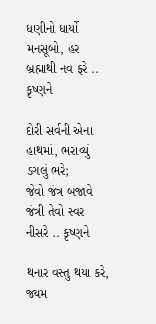ધણીનો ધાર્યો મનસૂબો, હર બ્રહ્માથી નવ ફરે .. કૃષ્ણને

દોરી સર્વની એના હાથમાં, ભરાવ્યું ડગલું ભરે;
જેવો જંત્ર બજાવે જંત્રી તેવો સ્વર નીસરે .. કૃષ્ણને

થનાર વસ્તુ થયા કરે, જ્યમ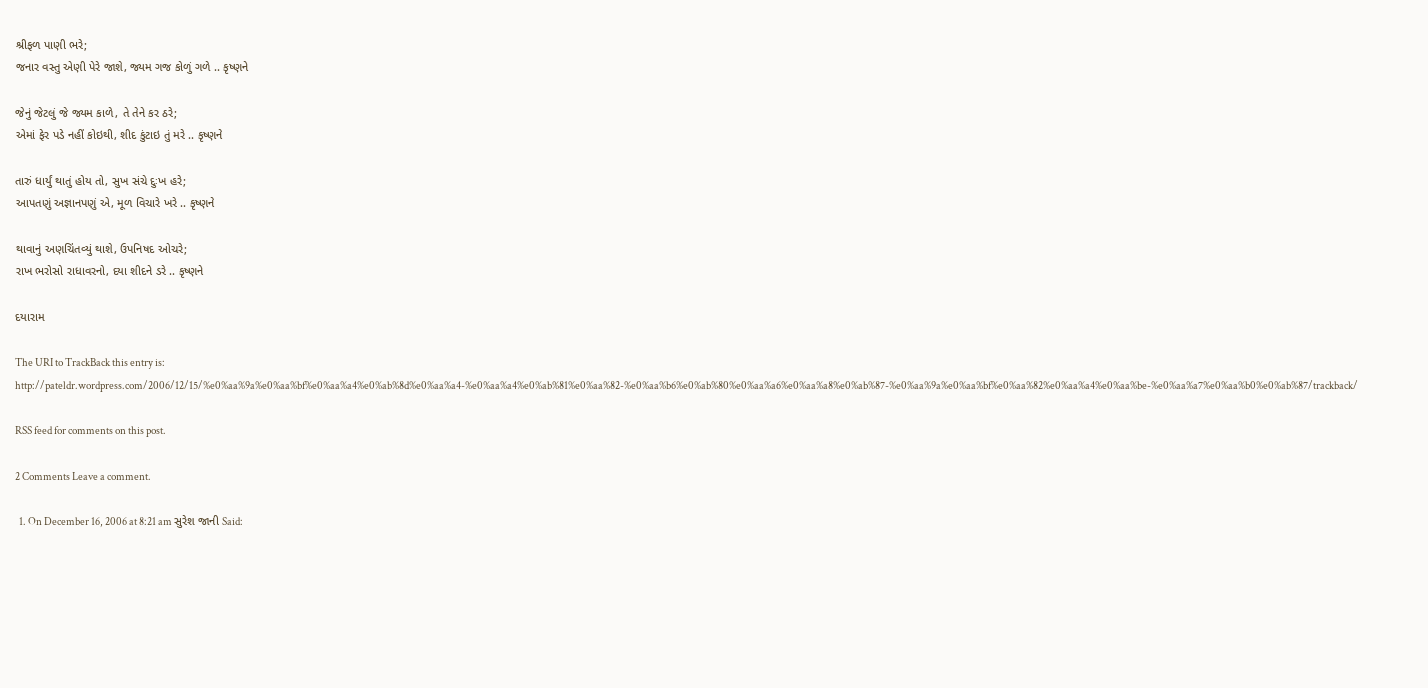શ્રીફળ પાણી ભરે;
જનાર વસ્તુ એણી પેરે જાશે, જ્યમ ગજ કોળું ગળે .. કૃષ્ણને

જેનું જેટલું જે જ્યમ કાળે, તે તેને કર ઠરે;
એમાં ફેર પડે નહીં કોઇથી, શીદ કુંટાઇ તું મરે .. કૃષ્ણને

તારું ધાર્યું થાતું હોય તો, સુખ સંચે દુઃખ હરે;
આપતણું અજ્ઞાનપણું એ, મૂળ વિચારે ખરે .. કૃષ્ણને

થાવાનું અણચિંતવ્યું થાશે, ઉપનિષદ ઓચરે;
રાખ ભરોસો રાધાવરનો, દયા શીદને ડરે .. કૃષ્ણને

દયારામ

The URI to TrackBack this entry is: http://pateldr.wordpress.com/2006/12/15/%e0%aa%9a%e0%aa%bf%e0%aa%a4%e0%ab%8d%e0%aa%a4-%e0%aa%a4%e0%ab%81%e0%aa%82-%e0%aa%b6%e0%ab%80%e0%aa%a6%e0%aa%a8%e0%ab%87-%e0%aa%9a%e0%aa%bf%e0%aa%82%e0%aa%a4%e0%aa%be-%e0%aa%a7%e0%aa%b0%e0%ab%87/trackback/

RSS feed for comments on this post.

2 Comments Leave a comment.

  1. On December 16, 2006 at 8:21 am સુરેશ જાની Said: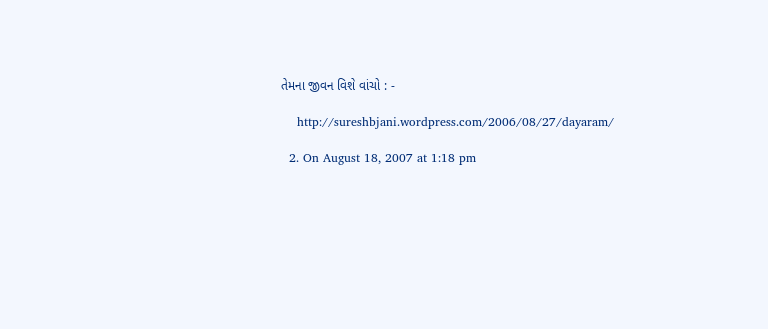તેમના જીવન વિશે વાંચો : -

    http://sureshbjani.wordpress.com/2006/08/27/dayaram/

  2. On August 18, 2007 at 1:18 pm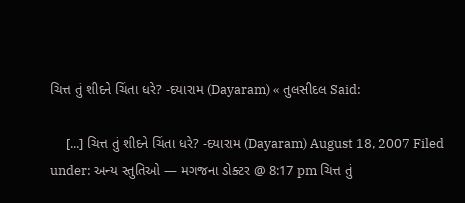ચિત્ત તું શીદને ચિંતા ધરે? -દયારામ (Dayaram) « તુલસીદલ Said:

    [...] ચિત્ત તું શીદને ચિંતા ધરે? -દયારામ (Dayaram) August 18, 2007 Filed under: અન્ય સ્તુતિઓ — મગજના ડોક્ટર @ 8:17 pm ચિત્ત તું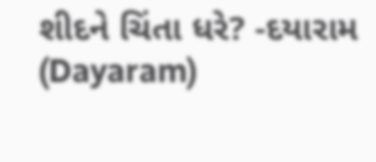શીદને ચિંતા ધરે? -દયારામ (Dayaram)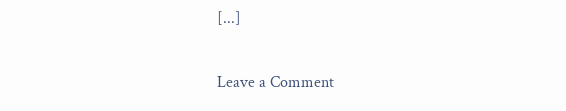[...]

Leave a Comment